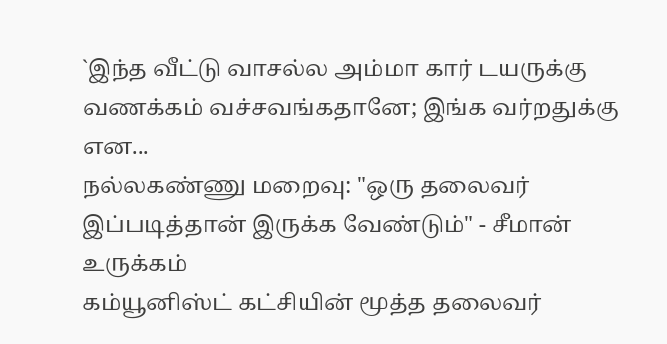`இந்த வீட்டு வாசல்ல அம்மா கார் டயருக்கு வணக்கம் வச்சவங்கதானே; இங்க வர்றதுக்கு என...
நல்லகண்ணு மறைவு: "ஒரு தலைவர் இப்படித்தான் இருக்க வேண்டும்" - சீமான் உருக்கம்
கம்யூனிஸ்ட் கட்சியின் மூத்த தலைவர்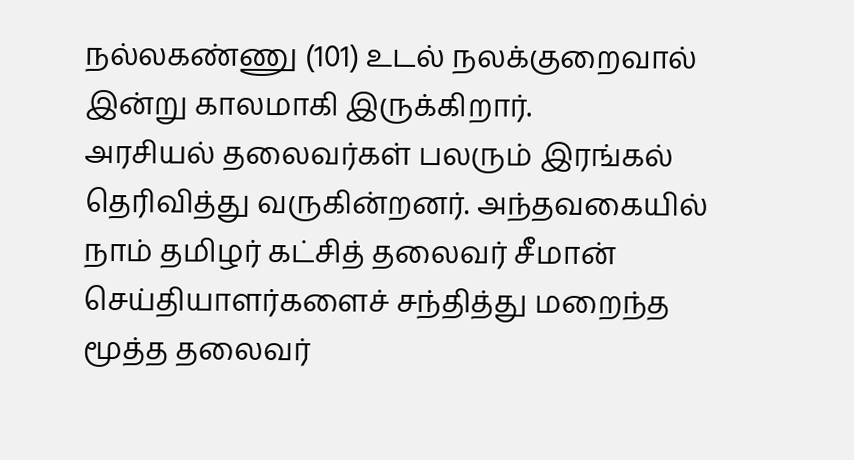நல்லகண்ணு (101) உடல் நலக்குறைவால் இன்று காலமாகி இருக்கிறார்.
அரசியல் தலைவர்கள் பலரும் இரங்கல் தெரிவித்து வருகின்றனர். அந்தவகையில் நாம் தமிழர் கட்சித் தலைவர் சீமான் செய்தியாளர்களைச் சந்தித்து மறைந்த மூத்த தலைவர்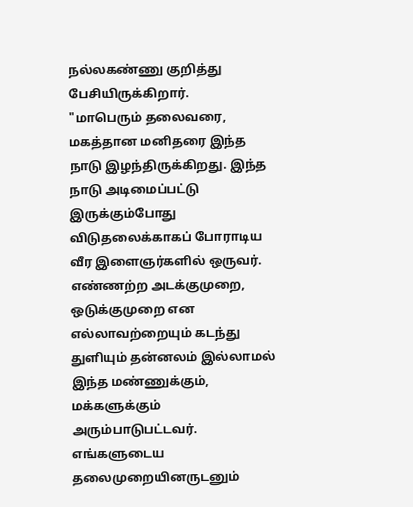நல்லகண்ணு குறித்து பேசியிருக்கிறார்.
"மாபெரும் தலைவரை, மகத்தான மனிதரை இந்த நாடு இழந்திருக்கிறது. இந்த நாடு அடிமைப்பட்டு இருக்கும்போது விடுதலைக்காகப் போராடிய வீர இளைஞர்களில் ஒருவர்.
எண்ணற்ற அடக்குமுறை, ஒடுக்குமுறை என எல்லாவற்றையும் கடந்து துளியும் தன்னலம் இல்லாமல் இந்த மண்ணுக்கும், மக்களுக்கும் அரும்பாடுபட்டவர். எங்களுடைய தலைமுறையினருடனும்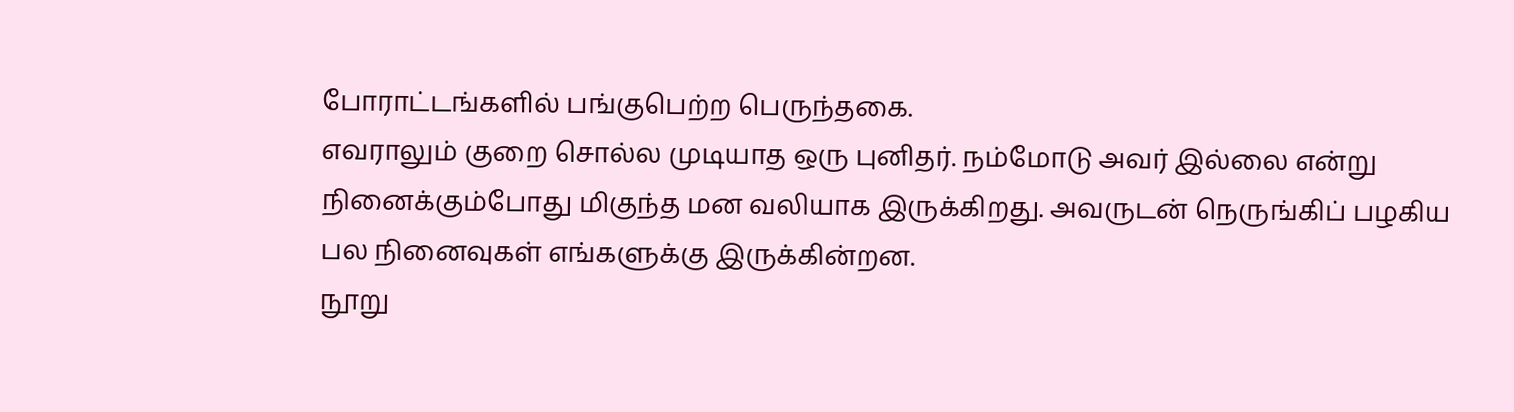போராட்டங்களில் பங்குபெற்ற பெருந்தகை.
எவராலும் குறை சொல்ல முடியாத ஒரு புனிதர். நம்மோடு அவர் இல்லை என்று நினைக்கும்போது மிகுந்த மன வலியாக இருக்கிறது. அவருடன் நெருங்கிப் பழகிய பல நினைவுகள் எங்களுக்கு இருக்கின்றன.
நூறு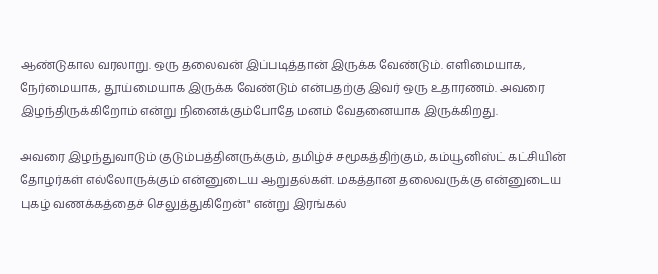ஆண்டுகால வரலாறு. ஒரு தலைவன் இப்படித்தான் இருக்க வேண்டும். எளிமையாக, நேர்மையாக, தூய்மையாக இருக்க வேண்டும் என்பதற்கு இவர் ஒரு உதாரணம். அவரை இழந்திருக்கிறோம் என்று நினைக்கும்போதே மனம் வேதனையாக இருக்கிறது.

அவரை இழந்துவாடும் குடும்பத்தினருக்கும், தமிழ்ச் சமூகத்திற்கும், கம்யூனிஸ்ட் கட்சியின் தோழர்கள் எல்லோருக்கும் என்னுடைய ஆறுதல்கள். மகத்தான தலைவருக்கு என்னுடைய புகழ் வணக்கத்தைச் செலுத்துகிறேன்" என்று இரங்கல்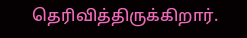தெரிவித்திருக்கிறார்.